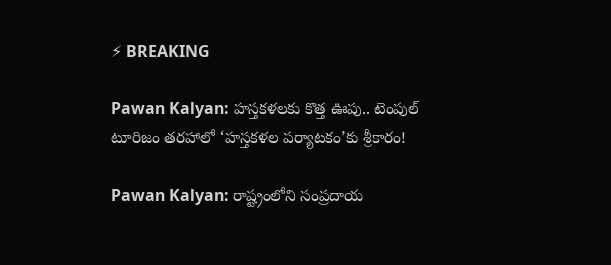⚡ BREAKING

Pawan Kalyan: హస్తకళలకు కొత్త ఊపు.. టెంపుల్ టూరిజం తరహాలో ‘హస్తకళల పర్యాటకం’కు శ్రీకారం!

Pawan Kalyan: రాష్ట్రంలోని సంప్రదాయ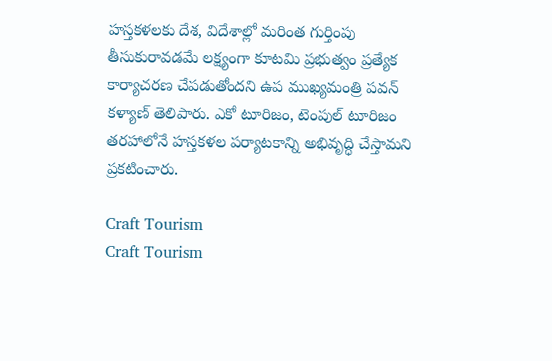హస్తకళలకు దేశ, విదేశాల్లో మరింత గుర్తింపు తీసుకురావడమే లక్ష్యంగా కూటమి ప్రభుత్వం ప్రత్యేక కార్యాచరణ చేపడుతోందని ఉప ముఖ్యమంత్రి పవన్ కళ్యాణ్ తెలిపారు. ఎకో టూరిజం, టెంపుల్ టూరిజం తరహాలోనే హస్తకళల పర్యాటకాన్ని అభివృద్ధి చేస్తామని ప్రకటించారు.

Craft Tourism
Craft Tourism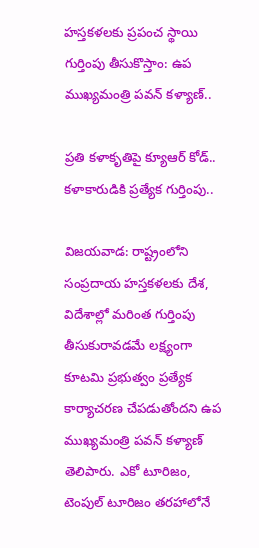హస్తకళలకు ప్రపంచ స్థాయి గుర్తింపు తీసుకొస్తాం: ఉప ముఖ్యమంత్రి పవన్ కళ్యాణ్..

ప్రతి కళాకృతిపై క్యూఆర్ కోడ్.. కళాకారుడికి ప్రత్యేక గుర్తింపు..

విజయవాడ: రాష్ట్రంలోని సంప్రదాయ హస్తకళలకు దేశ, విదేశాల్లో మరింత గుర్తింపు తీసుకురావడమే లక్ష్యంగా కూటమి ప్రభుత్వం ప్రత్యేక కార్యాచరణ చేపడుతోందని ఉప ముఖ్యమంత్రి పవన్ కళ్యాణ్ తెలిపారు. ఎకో టూరిజం, టెంపుల్ టూరిజం తరహాలోనే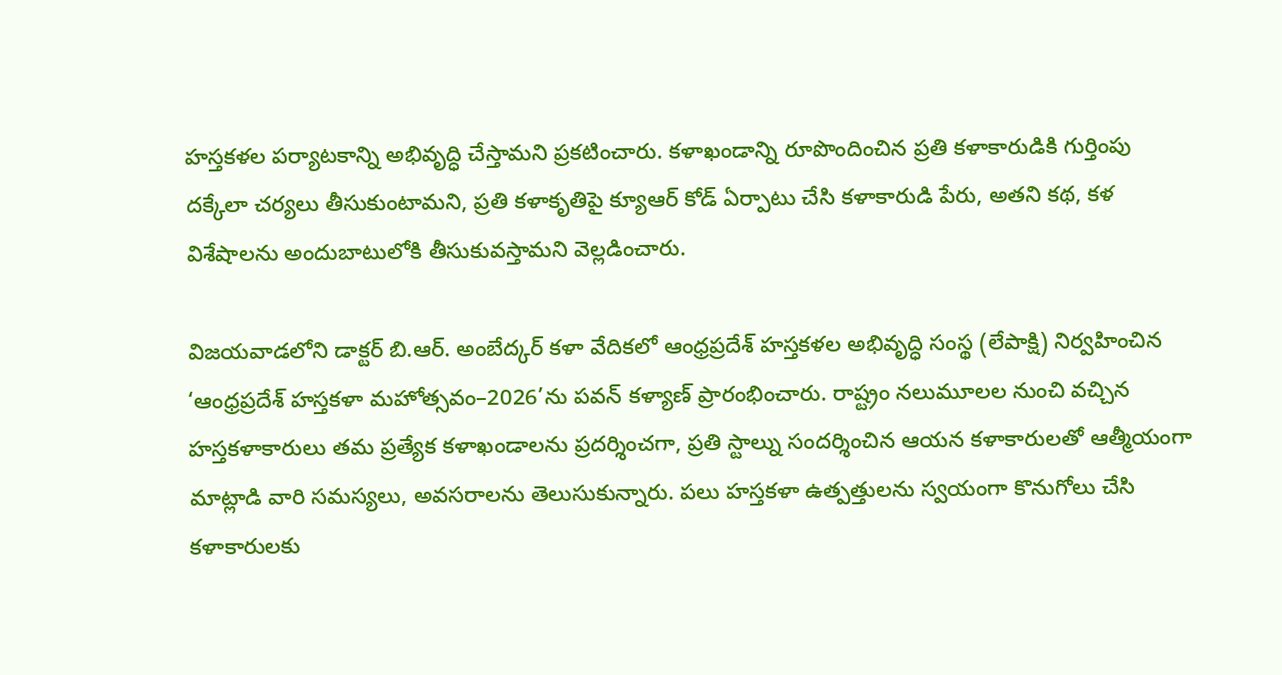హస్తకళల పర్యాటకాన్ని అభివృద్ధి చేస్తామని ప్రకటించారు. కళాఖండాన్ని రూపొందించిన ప్రతి కళాకారుడికి గుర్తింపు దక్కేలా చర్యలు తీసుకుంటామని, ప్రతి కళాకృతిపై క్యూఆర్ కోడ్ ఏర్పాటు చేసి కళాకారుడి పేరు, అతని కథ, కళ విశేషాలను అందుబాటులోకి తీసుకువస్తామని వెల్లడించారు.

విజయవాడలోని డాక్టర్ బి.ఆర్. అంబేద్కర్ కళా వేదికలో ఆంధ్రప్రదేశ్ హస్తకళల అభివృద్ధి సంస్థ (లేపాక్షి) నిర్వహించిన ‘ఆంధ్రప్రదేశ్ హస్తకళా మహోత్సవం–2026’ను పవన్ కళ్యాణ్ ప్రారంభించారు. రాష్ట్రం నలుమూలల నుంచి వచ్చిన హస్తకళాకారులు తమ ప్రత్యేక కళాఖండాలను ప్రదర్శించగా, ప్రతి స్టాల్ను సందర్శించిన ఆయన కళాకారులతో ఆత్మీయంగా మాట్లాడి వారి సమస్యలు, అవసరాలను తెలుసుకున్నారు. పలు హస్తకళా ఉత్పత్తులను స్వయంగా కొనుగోలు చేసి కళాకారులకు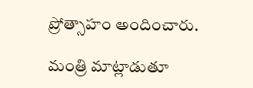ప్రోత్సాహం అందించారు.

మంత్రి మాట్లాడుతూ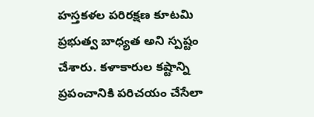హస్తకళల పరిరక్షణ కూటమి ప్రభుత్వ బాధ్యత అని స్పష్టం చేశారు. కళాకారుల కష్టాన్ని ప్రపంచానికి పరిచయం చేసేలా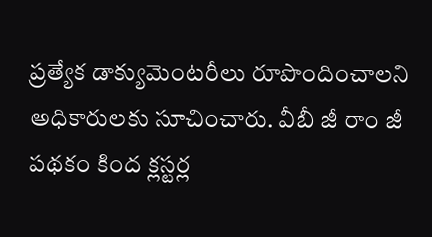ప్రత్యేక డాక్యుమెంటరీలు రూపొందించాలని అధికారులకు సూచించారు. వీబీ జీ రాం జీ పథకం కింద క్లస్టర్ల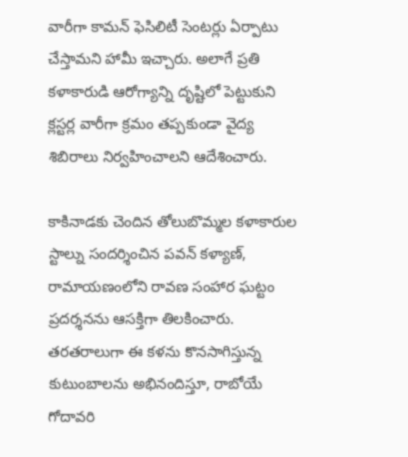వారీగా కామన్ ఫెసిలిటీ సెంటర్లు ఏర్పాటు చేస్తామని హామీ ఇచ్చారు. అలాగే ప్రతి కళాకారుడి ఆరోగ్యాన్ని దృష్టిలో పెట్టుకుని క్లస్టర్ల వారీగా క్రమం తప్పకుండా వైద్య శిబిరాలు నిర్వహించాలని ఆదేశించారు.

కాకినాడకు చెందిన తోలుబొమ్మల కళాకారుల స్టాల్ను సందర్శించిన పవన్ కళ్యాణ్, రామాయణంలోని రావణ సంహార ఘట్టం ప్రదర్శనను ఆసక్తిగా తిలకించారు. తరతరాలుగా ఈ కళను కొనసాగిస్తున్న కుటుంబాలను అభినందిస్తూ, రాబోయే గోదావరి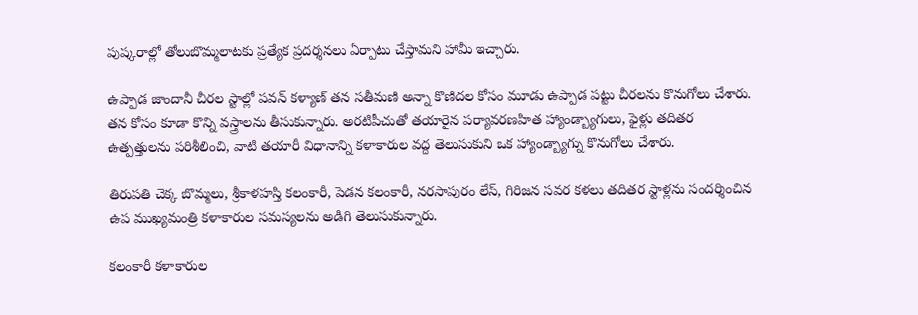పుష్కరాల్లో తోలుబొమ్మలాటకు ప్రత్యేక ప్రదర్శనలు ఏర్పాటు చేస్తామని హామీ ఇచ్చారు.

ఉప్పాడ జాందానీ చీరల స్టాల్లో పవన్ కళ్యాణ్ తన సతీమణి అన్నా కొణిదల కోసం మూడు ఉప్పాడ పట్టు చీరలను కొనుగోలు చేశారు. తన కోసం కూడా కొన్ని వస్త్రాలను తీసుకున్నారు. అరటిపీచుతో తయారైన పర్యావరణహిత హ్యాండ్బ్యాగులు, ఫైళ్లు తదితర ఉత్పత్తులను పరిశీలించి, వాటి తయారీ విధానాన్ని కళాకారుల వద్ద తెలుసుకుని ఒక హ్యాండ్బ్యాగ్ను కొనుగోలు చేశారు.

తిరుపతి చెక్క బొమ్మలు, శ్రీకాళహస్తి కలంకారీ, పెడన కలంకారీ, నరసాపురం లేస్, గిరిజన సవర కళలు తదితర స్టాళ్లను సందర్శించిన ఉప ముఖ్యమంత్రి కళాకారుల సమస్యలను అడిగి తెలుసుకున్నారు.

కలంకారీ కళాకారుల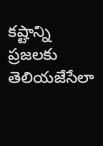కష్టాన్ని ప్రజలకు తెలియజేసేలా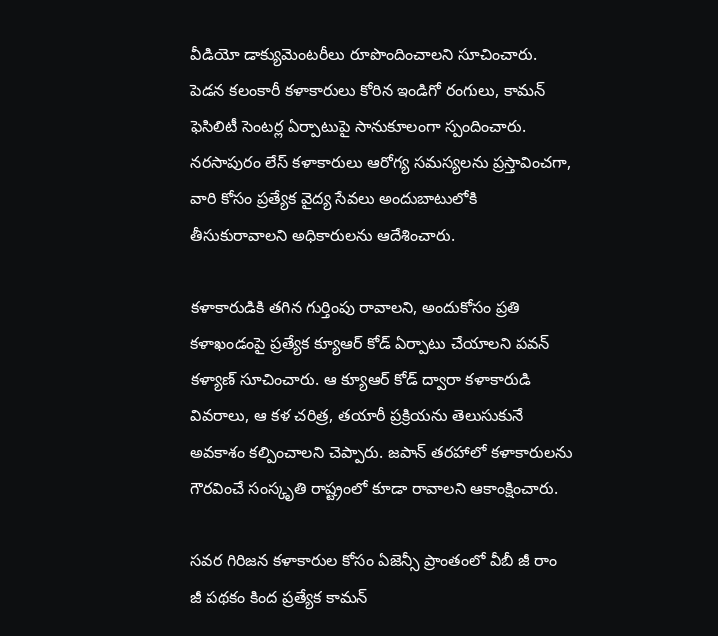వీడియో డాక్యుమెంటరీలు రూపొందించాలని సూచించారు. పెడన కలంకారీ కళాకారులు కోరిన ఇండిగో రంగులు, కామన్ ఫెసిలిటీ సెంటర్ల ఏర్పాటుపై సానుకూలంగా స్పందించారు. నరసాపురం లేస్ కళాకారులు ఆరోగ్య సమస్యలను ప్రస్తావించగా, వారి కోసం ప్రత్యేక వైద్య సేవలు అందుబాటులోకి తీసుకురావాలని అధికారులను ఆదేశించారు.

కళాకారుడికి తగిన గుర్తింపు రావాలని, అందుకోసం ప్రతి కళాఖండంపై ప్రత్యేక క్యూఆర్ కోడ్ ఏర్పాటు చేయాలని పవన్ కళ్యాణ్ సూచించారు. ఆ క్యూఆర్ కోడ్ ద్వారా కళాకారుడి వివరాలు, ఆ కళ చరిత్ర, తయారీ ప్రక్రియను తెలుసుకునే అవకాశం కల్పించాలని చెప్పారు. జపాన్ తరహాలో కళాకారులను గౌరవించే సంస్కృతి రాష్ట్రంలో కూడా రావాలని ఆకాంక్షించారు.

సవర గిరిజన కళాకారుల కోసం ఏజెన్సీ ప్రాంతంలో వీబీ జీ రాం జీ పథకం కింద ప్రత్యేక కామన్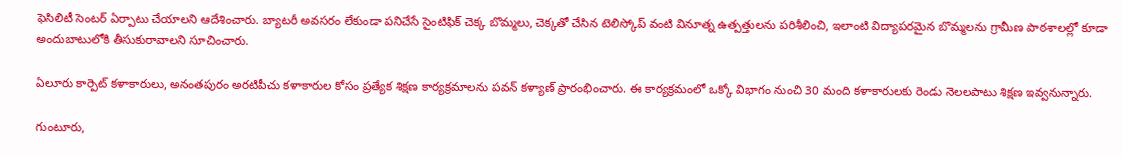ఫెసిలిటీ సెంటర్ ఏర్పాటు చేయాలని ఆదేశించారు. బ్యాటరీ అవసరం లేకుండా పనిచేసే సైంటిఫిక్ చెక్క బొమ్మలు, చెక్కతో చేసిన టెలిస్కోప్ వంటి వినూత్న ఉత్పత్తులను పరిశీలించి, ఇలాంటి విద్యాపరమైన బొమ్మలను గ్రామీణ పాఠశాలల్లో కూడా అందుబాటులోకి తీసుకురావాలని సూచించారు.

ఏలూరు కార్పెట్ కళాకారులు, అనంతపురం అరటిపీచు కళాకారుల కోసం ప్రత్యేక శిక్షణ కార్యక్రమాలను పవన్ కళ్యాణ్ ప్రారంభించారు. ఈ కార్యక్రమంలో ఒక్కో విభాగం నుంచి 30 మంది కళాకారులకు రెండు నెలలపాటు శిక్షణ ఇవ్వనున్నారు.

గుంటూరు,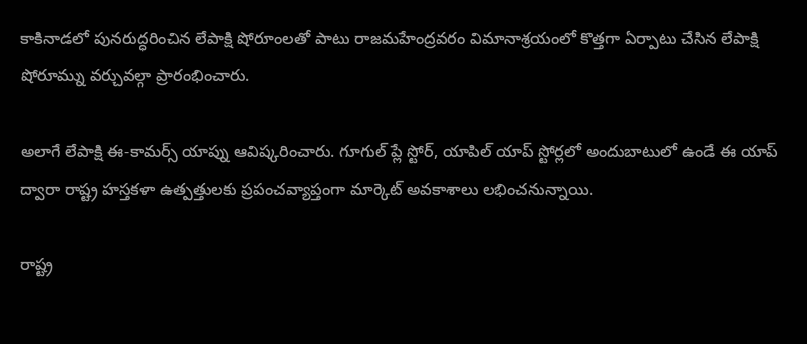కాకినాడలో పునరుద్ధరించిన లేపాక్షి షోరూంలతో పాటు రాజమహేంద్రవరం విమానాశ్రయంలో కొత్తగా ఏర్పాటు చేసిన లేపాక్షి షోరూమ్ను వర్చువల్గా ప్రారంభించారు.

అలాగే లేపాక్షి ఈ-కామర్స్ యాప్ను ఆవిష్కరించారు. గూగుల్ ప్లే స్టోర్, యాపిల్ యాప్ స్టోర్లలో అందుబాటులో ఉండే ఈ యాప్ ద్వారా రాష్ట్ర హస్తకళా ఉత్పత్తులకు ప్రపంచవ్యాప్తంగా మార్కెట్ అవకాశాలు లభించనున్నాయి.

రాష్ట్ర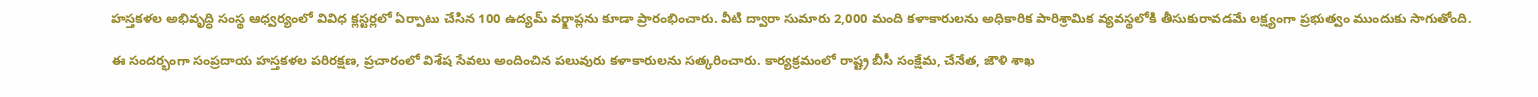హస్తకళల అభివృద్ధి సంస్థ ఆధ్వర్యంలో వివిధ క్లస్టర్లలో ఏర్పాటు చేసిన 100 ఉద్యమ్ వర్క్షాప్లను కూడా ప్రారంభించారు. వీటి ద్వారా సుమారు 2,000 మంది కళాకారులను అధికారిక పారిశ్రామిక వ్యవస్థలోకి తీసుకురావడమే లక్ష్యంగా ప్రభుత్వం ముందుకు సాగుతోంది.

ఈ సందర్భంగా సంప్రదాయ హస్తకళల పరిరక్షణ, ప్రచారంలో విశేష సేవలు అందించిన పలువురు కళాకారులను సత్కరించారు. కార్యక్రమంలో రాష్ట్ర బీసీ సంక్షేమ, చేనేత, జౌళి శాఖ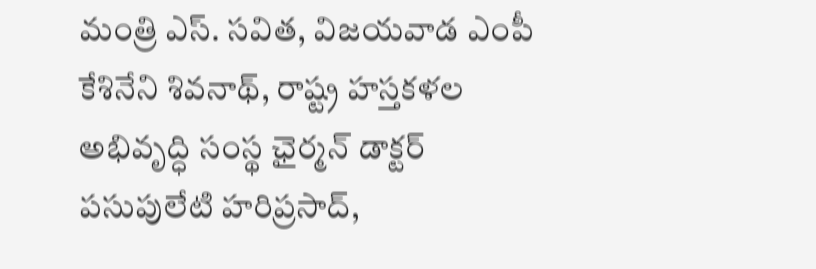మంత్రి ఎస్. సవిత, విజయవాడ ఎంపీ కేశినేని శివనాథ్, రాష్ట్ర హస్తకళల అభివృద్ధి సంస్థ ఛైర్మన్ డాక్టర్ పసుపులేటి హరిప్రసాద్,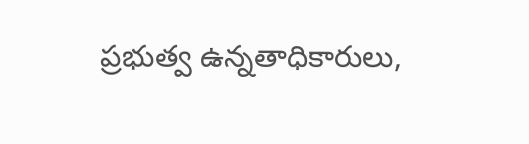ప్రభుత్వ ఉన్నతాధికారులు,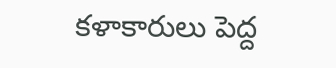కళాకారులు పెద్ద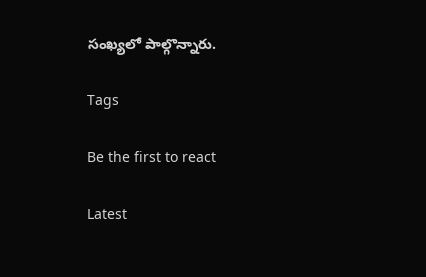సంఖ్యలో పాల్గొన్నారు.

Tags

Be the first to react

Latest